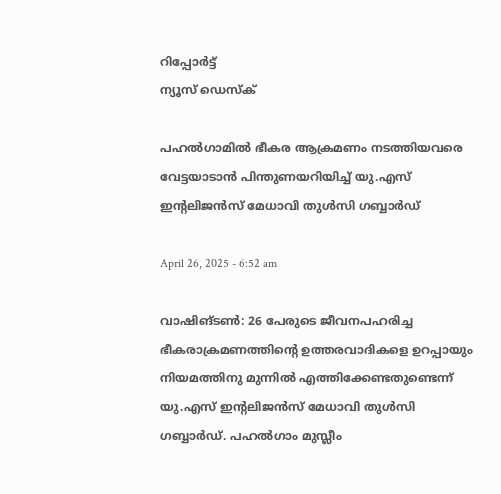റിപ്പോര്‍ട്ട്
ന്യൂസ് ഡെസ്ക്

പഹല്‍ഗാമില്‍ ഭീകര ആക്രമണം നടത്തിയവരെ വേട്ടയാടാന്‍ പിന്തുണയറിയിച്ച് യു.എസ് ഇന്റലിജന്‍സ് മേധാവി തുള്‍സി ഗബ്ബാര്‍ഡ്

April 26, 2025 - 6:52 am

വാഷിങ്ടണ്‍: 26 പേരുടെ ജീവനപഹരിച്ച ഭീകരാക്രമണത്തിന്റെ ഉത്തരവാദികളെ ഉറപ്പായും നിയമത്തിനു മുന്നിൽ എത്തിക്കേണ്ടതുണ്ടെന്ന് യു.എസ് ഇന്റലിജന്‍സ് മേധാവി തുള്‍സി ഗബ്ബാര്‍ഡ്. പഹല്‍ഗാം മുസ്ലീം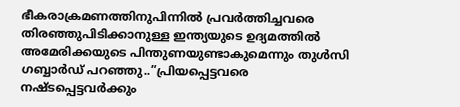ഭീകരാക്രമണത്തിനുപിന്നില്‍ പ്രവര്‍ത്തിച്ചവരെ തിരഞ്ഞുപിടിക്കാനുള്ള ഇന്ത്യയുടെ ഉദ്യമത്തില്‍ അമേരിക്കയുടെ പിന്തുണയുണ്ടാകുമെന്നും തുള്‍സി ഗബ്ബാര്‍ഡ് പറഞ്ഞു..”പ്രിയപ്പെട്ടവരെ നഷ്ടപ്പെട്ടവര്‍ക്കും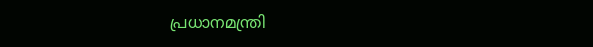പ്രധാനമന്ത്രി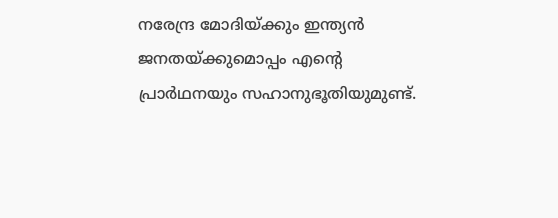നരേന്ദ്ര മോദിയ്ക്കും ഇന്ത്യന്‍ ജനതയ്ക്കുമൊപ്പം എന്റെ പ്രാര്‍ഥനയും സഹാനുഭൂതിയുമുണ്ട്.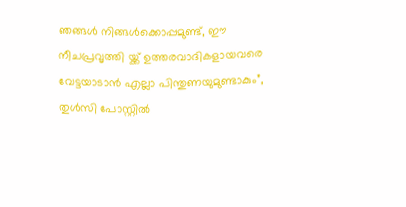ഞങ്ങള്‍ നിങ്ങള്‍ക്കൊപ്പമുണ്ട്, ഈ നീചപ്രവൃത്തി യ്ക്ക് ഉത്തരവാദികളായവരെ വേട്ടയാടാന്‍ എല്ലാ പിന്തുണയുമുണ്ടാകും”, തുള്‍സി പോസ്റ്റില്‍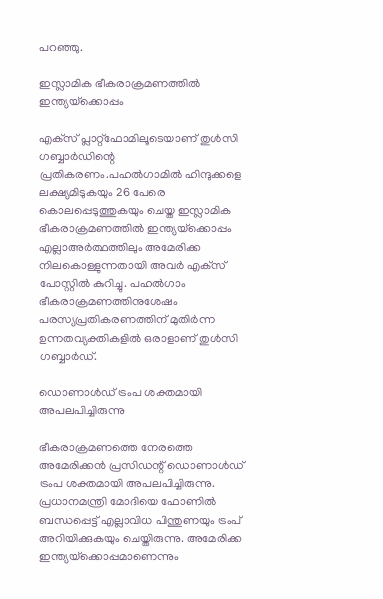പറഞ്ഞു.

ഇസ്ലാമിക ഭീകരാക്രമണത്തില്‍ ഇന്ത്യയ്‌ക്കൊപ്പം

എക്‌സ് പ്ലാറ്റ്‌ഫോമിലൂടെയാണ് തുള്‍സി ഗബ്ബാര്‍ഡിന്റെ പ്രതികരണം.പഹല്‍ഗാമില്‍ ഹിന്ദുക്കളെ ലക്ഷ്യമിടുകയും 26 പേരെ കൊലപ്പെടുത്തുകയും ചെയ്ത ഇസ്ലാമിക ഭീകരാക്രമണത്തില്‍ ഇന്ത്യയ്‌ക്കൊപ്പം എല്ലാഅര്‍ത്ഥത്തിലും അമേരിക്ക നിലകൊള്ളുന്നതായി അവര്‍ എക്‌സ് പോസ്റ്റില്‍ കുറിച്ചു. പഹല്‍ഗാം ഭീകരാക്രമണത്തിനുശേഷം പരസ്യപ്രതികരണത്തിന് മുതിര്‍ന്ന ഉന്നതവ്യക്തികളില്‍ ഒരാളാണ് തുള്‍സി ഗബ്ബാര്‍ഡ്.

ഡൊണാള്‍ഡ് ട്രംപ ശക്തമായി അപലപിച്ചിരുന്നു

ഭീകരാക്രമണത്തെ നേരത്തെ അമേരിക്കന്‍ പ്രസിഡന്റ് ഡൊണാള്‍ഡ് ട്രംപ ശക്തമായി അപലപിച്ചിരുന്നു. പ്രധാനമന്ത്രി മോദിയെ ഫോണില്‍ ബന്ധപ്പെട്ട് എല്ലാവിധ പിന്തുണയും ട്രംപ് അറിയിക്കുകയും ചെയ്തിരുന്നു. അമേരിക്ക ഇന്ത്യയ്‌ക്കൊപ്പമാണെന്നും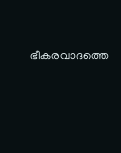ഭീകരവാദത്തെ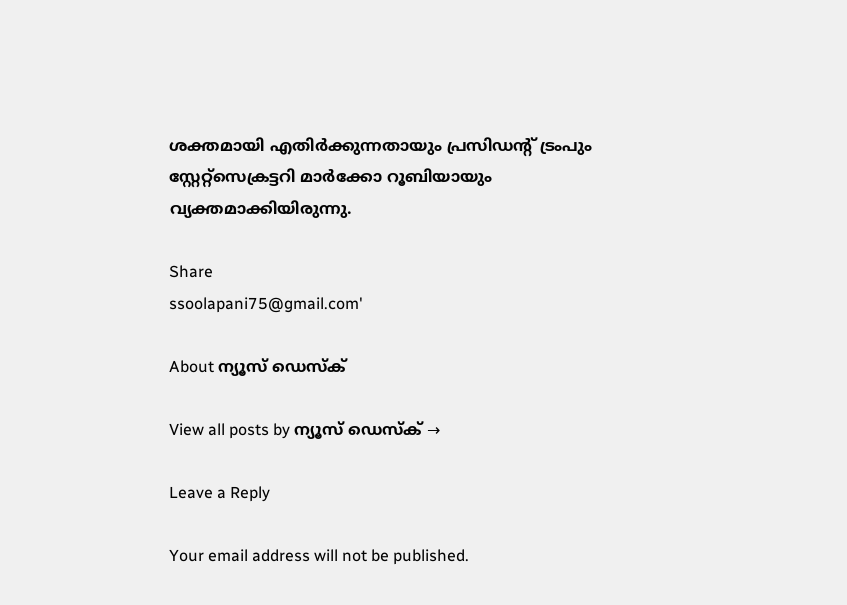ശക്തമായി എതിര്‍ക്കുന്നതായും പ്രസിഡന്റ് ട്രംപും സ്റ്റേറ്റ്സെക്രട്ടറി മാർക്കോ റൂബിയായും വ്യക്തമാക്കിയിരുന്നു.

Share
ssoolapani75@gmail.com'

About ന്യൂസ് ഡെസ്ക്

View all posts by ന്യൂസ് ഡെസ്ക് →

Leave a Reply

Your email address will not be published.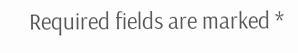Required fields are marked *